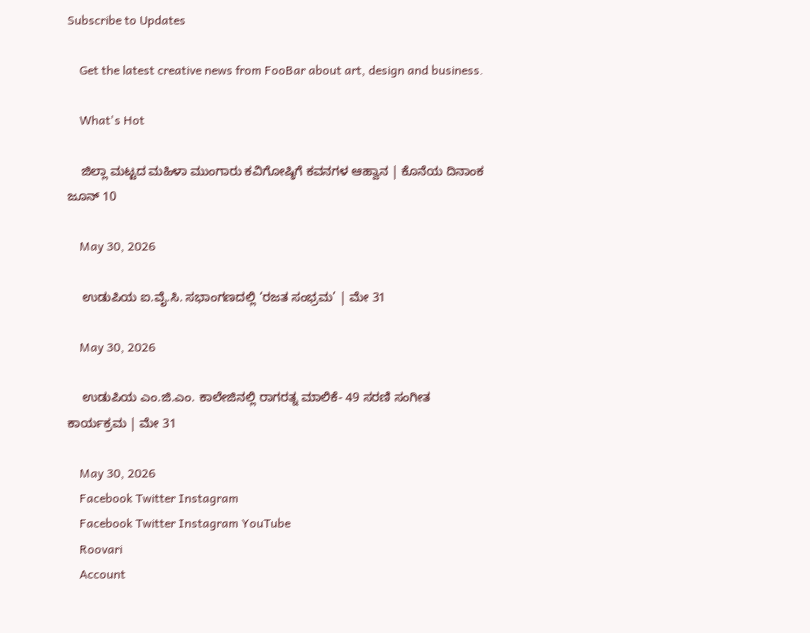Subscribe to Updates

    Get the latest creative news from FooBar about art, design and business.

    What's Hot

    ಜಿಲ್ಲಾ ಮಟ್ಟದ ಮಹಿಳಾ ಮುಂಗಾರು ಕವಿಗೋಷ್ಠಿಗೆ ಕವನಗಳ ಆಹ್ವಾನ | ಕೊನೆಯ ದಿನಾಂಕ ಜೂನ್ 10

    May 30, 2026

    ಉಡುಪಿಯ ಐ.ವೈ.ಸಿ. ಸಭಾಂಗಣದಲ್ಲಿ ‘ರಜತ ಸಂಭ್ರಮ’ | ಮೇ 31

    May 30, 2026

    ಉಡುಪಿಯ ಎಂ.ಜಿ.ಎಂ. ಕಾಲೇಜಿನಲ್ಲಿ ರಾಗರತ್ನ ಮಾಲಿಕೆ- 49 ಸರಣಿ ಸಂಗೀತ ಕಾರ್ಯಕ್ರಮ | ಮೇ 31

    May 30, 2026
    Facebook Twitter Instagram
    Facebook Twitter Instagram YouTube
    Roovari
    Account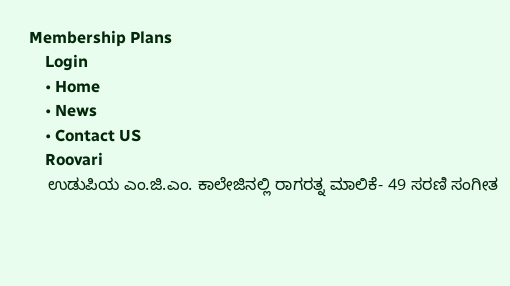Membership Plans
    Login
    • Home
    • News
    • Contact US
    Roovari
    ಉಡುಪಿಯ ಎಂ.ಜಿ.ಎಂ. ಕಾಲೇಜಿನಲ್ಲಿ ರಾಗರತ್ನ ಮಾಲಿಕೆ- 49 ಸರಣಿ ಸಂಗೀತ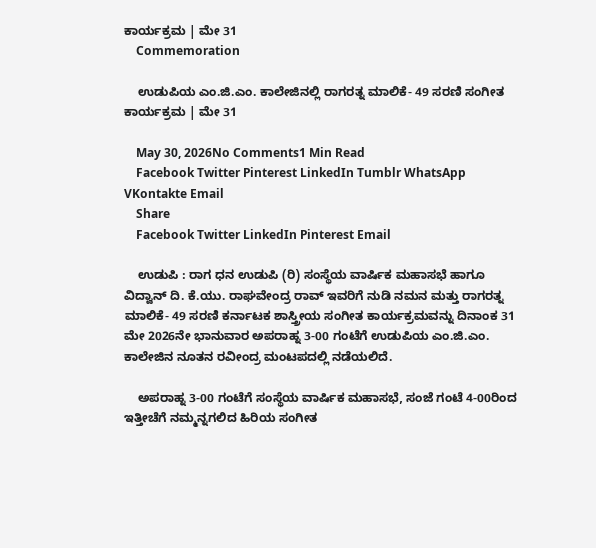ಕಾರ್ಯಕ್ರಮ | ಮೇ 31
    Commemoration

    ಉಡುಪಿಯ ಎಂ.ಜಿ.ಎಂ. ಕಾಲೇಜಿನಲ್ಲಿ ರಾಗರತ್ನ ಮಾಲಿಕೆ- 49 ಸರಣಿ ಸಂಗೀತ ಕಾರ್ಯಕ್ರಮ | ಮೇ 31

    May 30, 2026No Comments1 Min Read
    Facebook Twitter Pinterest LinkedIn Tumblr WhatsApp VKontakte Email
    Share
    Facebook Twitter LinkedIn Pinterest Email

    ಉಡುಪಿ : ರಾಗ ಧನ ಉಡುಪಿ (ರಿ) ಸಂಸ್ಥೆಯ ವಾರ್ಷಿಕ ಮಹಾಸಭೆ ಹಾಗೂ ವಿದ್ವಾನ್ ದಿ. ಕೆ.ಯು. ರಾಘವೇಂದ್ರ ರಾವ್ ಇವರಿಗೆ ನುಡಿ ನಮನ ಮತ್ತು ರಾಗರತ್ನ ಮಾಲಿಕೆ- 49 ಸರಣಿ ಕರ್ನಾಟಕ ಶಾಸ್ತ್ರೀಯ ಸಂಗೀತ ಕಾರ್ಯಕ್ರಮವನ್ನು ದಿನಾಂಕ 31 ಮೇ 2026ನೇ ಭಾನುವಾರ ಅಪರಾಹ್ನ 3-00 ಗಂಟೆಗೆ ಉಡುಪಿಯ ಎಂ.ಜಿ.ಎಂ. ಕಾಲೇಜಿನ ನೂತನ ರವೀಂದ್ರ ಮಂಟಪದಲ್ಲಿ ನಡೆಯಲಿದೆ.

    ಅಪರಾಹ್ನ 3-00 ಗಂಟೆಗೆ ಸಂಸ್ಥೆಯ ವಾರ್ಷಿಕ ಮಹಾಸಭೆ, ಸಂಜೆ ಗಂಟೆ 4-00ರಿಂದ ಇತ್ತೀಚೆಗೆ ನಮ್ಮನ್ನಗಲಿದ ಹಿರಿಯ ಸಂಗೀತ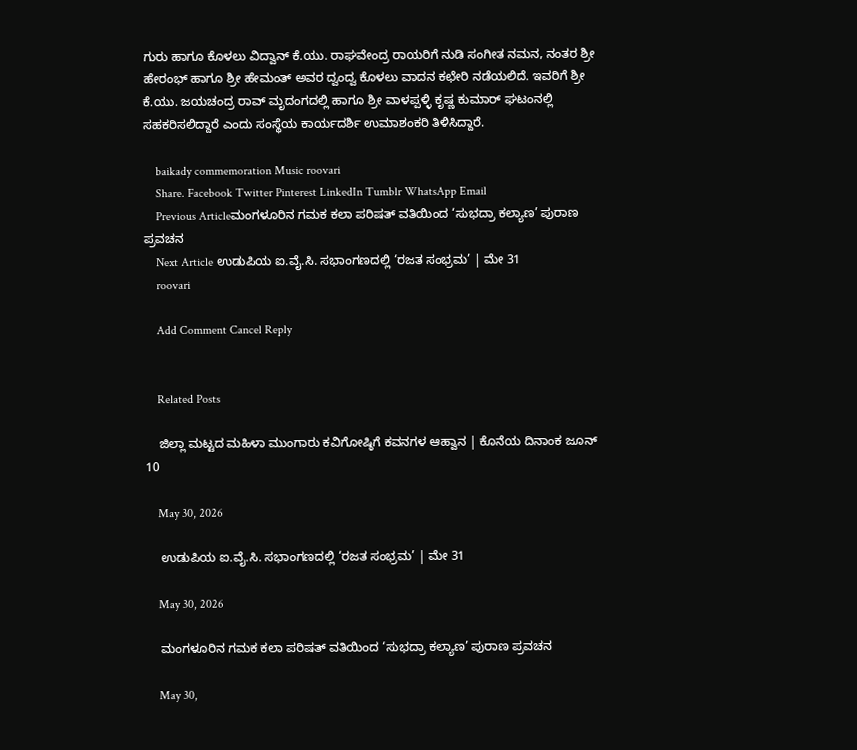ಗುರು ಹಾಗೂ ಕೊಳಲು ವಿದ್ವಾನ್ ಕೆ.ಯು. ರಾಘವೇಂದ್ರ ರಾಯರಿಗೆ ನುಡಿ ಸಂಗೀತ ನಮನ, ನಂತರ ಶ್ರೀ ಹೇರಂಭ್ ಹಾಗೂ ಶ್ರೀ ಹೇಮಂತ್ ಅವರ ದ್ವಂದ್ವ ಕೊಳಲು ವಾದನ ಕಛೇರಿ ನಡೆಯಲಿದೆ. ಇವರಿಗೆ ಶ್ರೀ ಕೆ.ಯು. ಜಯಚಂದ್ರ ರಾವ್ ಮೃದಂಗದಲ್ಲಿ ಹಾಗೂ ಶ್ರೀ ವಾಳಪ್ಪಳ್ಳಿ ಕೃಷ್ಣ ಕುಮಾರ್ ಘಟಂನಲ್ಲಿ ಸಹಕರಿಸಲಿದ್ದಾರೆ ಎಂದು ಸಂಸ್ಥೆಯ ಕಾರ್ಯದರ್ಶಿ ಉಮಾಶಂಕರಿ ತಿಳಿಸಿದ್ದಾರೆ.

    baikady commemoration Music roovari
    Share. Facebook Twitter Pinterest LinkedIn Tumblr WhatsApp Email
    Previous Articleಮಂಗಳೂರಿನ ಗಮಕ ಕಲಾ ಪರಿಷತ್ ವತಿಯಿಂದ ‘ಸುಭದ್ರಾ ಕಲ್ಯಾಣ’ ಪುರಾಣ ಪ್ರವಚನ
    Next Article ಉಡುಪಿಯ ಐ.ವೈ.ಸಿ. ಸಭಾಂಗಣದಲ್ಲಿ ‘ರಜತ ಸಂಭ್ರಮ’ | ಮೇ 31
    roovari

    Add Comment Cancel Reply


    Related Posts

    ಜಿಲ್ಲಾ ಮಟ್ಟದ ಮಹಿಳಾ ಮುಂಗಾರು ಕವಿಗೋಷ್ಠಿಗೆ ಕವನಗಳ ಆಹ್ವಾನ | ಕೊನೆಯ ದಿನಾಂಕ ಜೂನ್ 10

    May 30, 2026

    ಉಡುಪಿಯ ಐ.ವೈ.ಸಿ. ಸಭಾಂಗಣದಲ್ಲಿ ‘ರಜತ ಸಂಭ್ರಮ’ | ಮೇ 31

    May 30, 2026

    ಮಂಗಳೂರಿನ ಗಮಕ ಕಲಾ ಪರಿಷತ್ ವತಿಯಿಂದ ‘ಸುಭದ್ರಾ ಕಲ್ಯಾಣ’ ಪುರಾಣ ಪ್ರವಚನ

    May 30,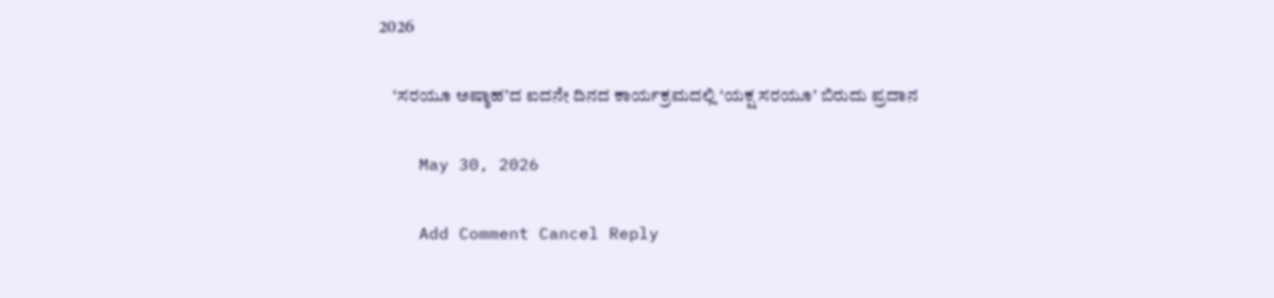2026

    ‘ಸರಯೂ ಅಷ್ಠಾಹ’ದ ಐದನೇ ದಿನದ ಕಾರ್ಯಕ್ರಮದಲ್ಲಿ ‘ಯಕ್ಷ ಸರಯೂ’ ಬಿರುದು ಪ್ರದಾನ

    May 30, 2026

    Add Comment Cancel Reply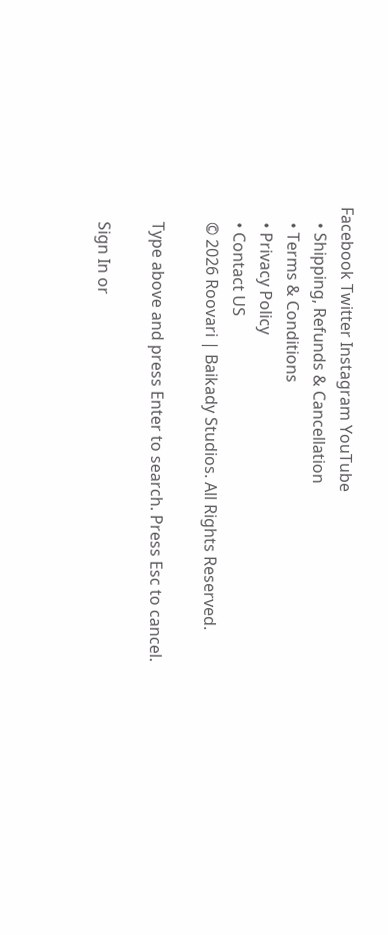Facebook Twitter Instagram YouTube
    • Shipping, Refunds & Cancellation
    • Terms & Conditions
    • Privacy Policy
    • Contact US
    © 2026 Roovari | Baikady Studios. All Rights Reserved.

    Type above and press Enter to search. Press Esc to cancel.

    Sign In or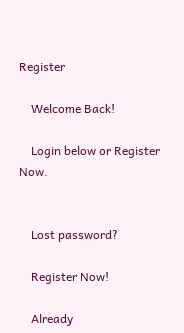Register

    Welcome Back!

    Login below or Register Now.


    Lost password?

    Register Now!

    Already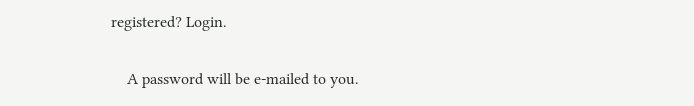registered? Login.


    A password will be e-mailed to you.